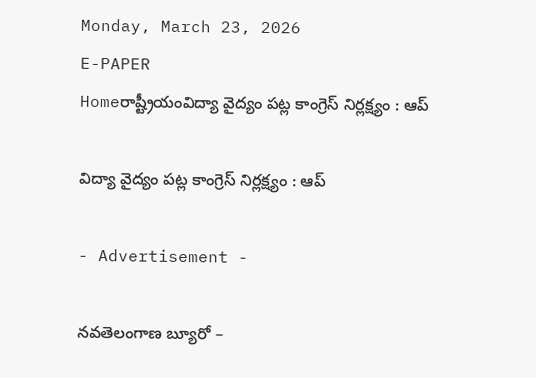Monday, March 23, 2026
E-PAPER
Homeరాష్ట్రీయంవిద్యా వైద్యం పట్ల కాంగ్రెస్‌ నిర్లక్ష్యం : ఆప్‌

విద్యా వైద్యం పట్ల కాంగ్రెస్‌ నిర్లక్ష్యం : ఆప్‌

- Advertisement -

నవతెలంగాణ బ్యూరో –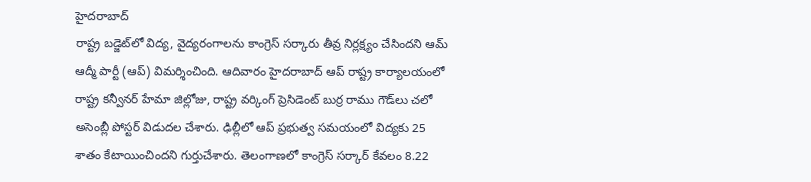హైదరాబాద్‌
రాష్ట్ర బడ్జెట్‌లో విద్య, వైద్యరంగాలను కాంగ్రెస్‌ సర్కారు తీవ్ర నిర్లక్ష్యం చేసిందని ఆమ్‌ ఆద్మీ పార్టీ (ఆప్‌) విమర్శించింది. ఆదివారం హైదరాబాద్‌ ఆప్‌ రాష్ట్ర కార్యాలయంలో రాష్ట్ర కన్వీనర్‌ హేమా జిల్లోజు, రాష్ట్ర వర్కింగ్‌ ప్రెసిడెంట్‌ బుర్ర రాము గౌడ్‌లు చలో అసెంబ్లీ పోస్టర్‌ విడుదల చేశారు. ఢిల్లీలో ఆప్‌ ప్రభుత్వ సమయంలో విద్యకు 25 శాతం కేటాయించిందని గుర్తుచేశారు. తెలంగాణలో కాంగ్రెస్‌ సర్కార్‌ కేవలం 8.22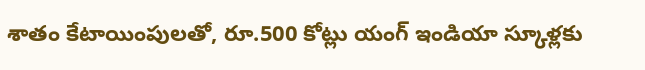శాతం కేటాయింపులతో, రూ.500 కోట్లు యంగ్‌ ఇండియా స్కూళ్లకు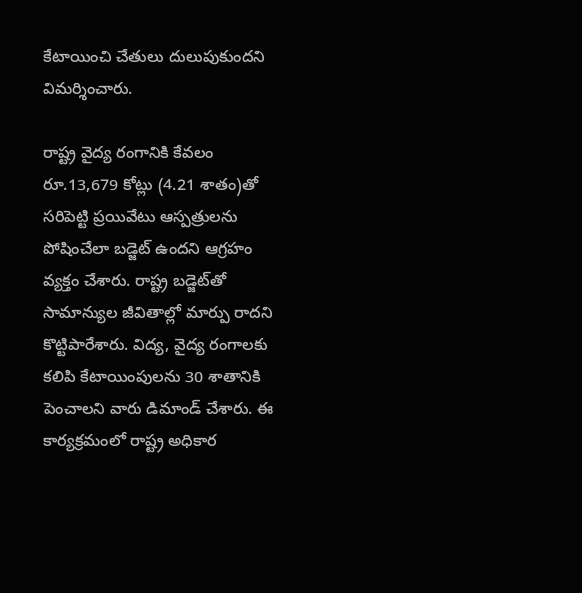కేటాయించి చేతులు దులుపుకుందని విమర్శించారు.

రాష్ట్ర వైద్య రంగానికి కేవలం రూ.13,679 కోట్లు (4.21 శాతం)తో సరిపెట్టి ప్రయివేటు ఆస్పత్రులను పోషించేలా బడ్జెట్‌ ఉందని ఆగ్రహం వ్యక్తం చేశారు. రాష్ట్ర బడ్జెట్‌తో సామాన్యుల జీవితాల్లో మార్పు రాదని కొట్టిపారేశారు. విద్య, వైద్య రంగాలకు కలిపి కేటాయింపులను 30 శాతానికి పెంచాలని వారు డిమాండ్‌ చేశారు. ఈ కార్యక్రమంలో రాష్ట్ర అధికార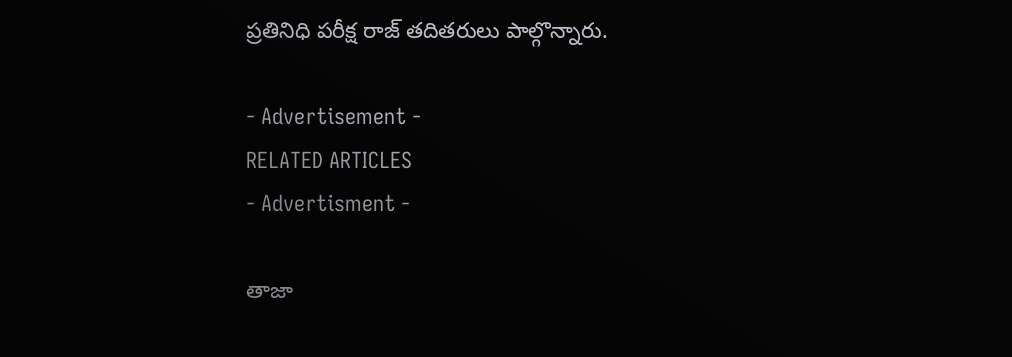ప్రతినిధి పరీక్ష రాజ్‌ తదితరులు పాల్గొన్నారు.

- Advertisement -
RELATED ARTICLES
- Advertisment -

తాజా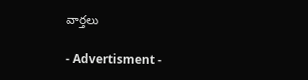వార్తలు

- Advertisment -